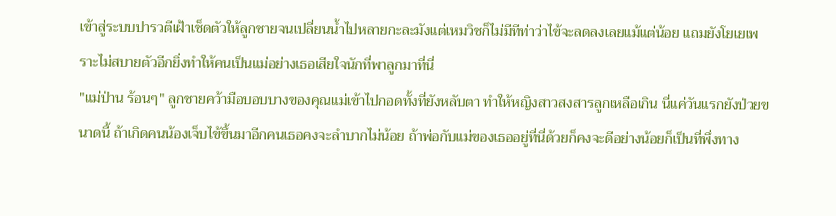เข้าสู่ระบบปารวตีเฝ้าเช็ดตัวให้ลูกชายจนเปลี่ยนน้ำไปหลายกะละมังแต่เหมวิชก็ไม่มีทีท่าว่าไข้จะลดลงเลยแม้แต่น้อย แถมยังโยเยเพราะไม่สบายตัวอีกยิ่งทำให้คนเป็นแม่อย่างเธอเสียใจนักที่พาลูกมาที่นี่
"แม่ป่าน ร้อนๆ" ลูกชายคว้ามือบอบบางของคุณแม่เข้าไปกอดทั้งที่ยังหลับตา ทำให้หญิงสาวสงสารลูกเหลือเกิน นี่แค่วันแรกยังป่วยขนาดนี้ ถ้าเกิดคนน้องเจ็บไข้ขึ้นมาอีกคนเธอคงจะลำบากไม่น้อย ถ้าพ่อกับแม่ของเธออยู่ที่นี่ด้วยก็คงจะดีอย่างน้อยก็เป็นที่พึ่งทาง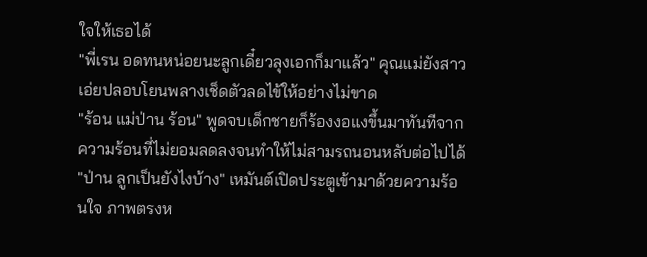ใจให้เธอได้
"พี่เรน อดทนหน่อยนะลูกเดี๋ยวลุงเอกก็มาแล้ว" คุณแม่ยังสาวเอ่ยปลอบโยนพลางเช็ดตัวลดไข้ให้อย่างไม่ขาด
"ร้อน แม่ป่าน ร้อน" พูดจบเด็กชายก็ร้องงอแงขึ้นมาทันทีจากความร้อนที่ไม่ยอมลดลงจนทำให้ไม่สามรถนอนหลับต่อไปได้
"ป่าน ลูกเป็นยังไงบ้าง" เหมันต์เปิดประตูเข้ามาด้วยความร้อนใจ ภาพตรงห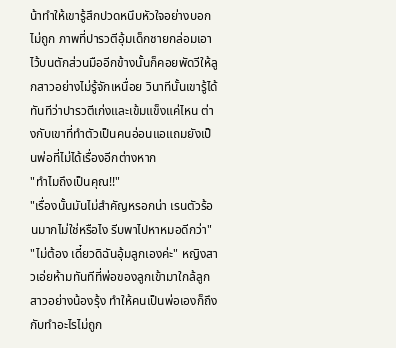น้าทำให้เขารู้สึกปวดหนึบหัวใจอย่างบอกไม่ถูก ภาพที่ปารวตีอุ้มเด็กชายกล่อมเอาไว้บนตักส่วนมืออีกข้างนั้นก็คอยพัดวีให้ลูกสาวอย่างไม่รู้จักเหนื่อย วินาทีนั้นเขารู้ได้ทันทีว่าปารวตีเก่งและเข้มแข็งแค่ไหน ต่างกับเขาที่ทำตัวเป็นคนอ่อนแอแถมยังเป็นพ่อที่ไม่ได้เรื่องอีกต่างหาก
"ทำไมถึงเป็นคุณ!!"
"เรื่องนั้นมันไม่สำคัญหรอกน่า เรนตัวร้อนมากไม่ใช่หรือไง รีบพาไปหาหมอดีกว่า"
"ไม่ต้อง เดี๋ยวดิฉันอุ้มลูกเองค่ะ" หญิงสาวเอ่ยห้ามทันทีที่พ่อของลูกเข้ามาใกล้ลูกสาวอย่างน้องรุ้ง ทำให้คนเป็นพ่อเองก็ถึงกับทำอะไรไม่ถูก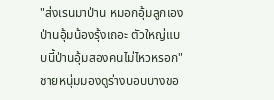"ส่งเรนมาป่าน หมอกอุ้มลูกเอง ป่านอุ้มน้องรุ้งเถอะ ตัวใหญ่แบบนี้ป่านอุ้มสองคนไม่ไหวหรอก"
ชายหนุ่มมองดูร่างบอบบางขอ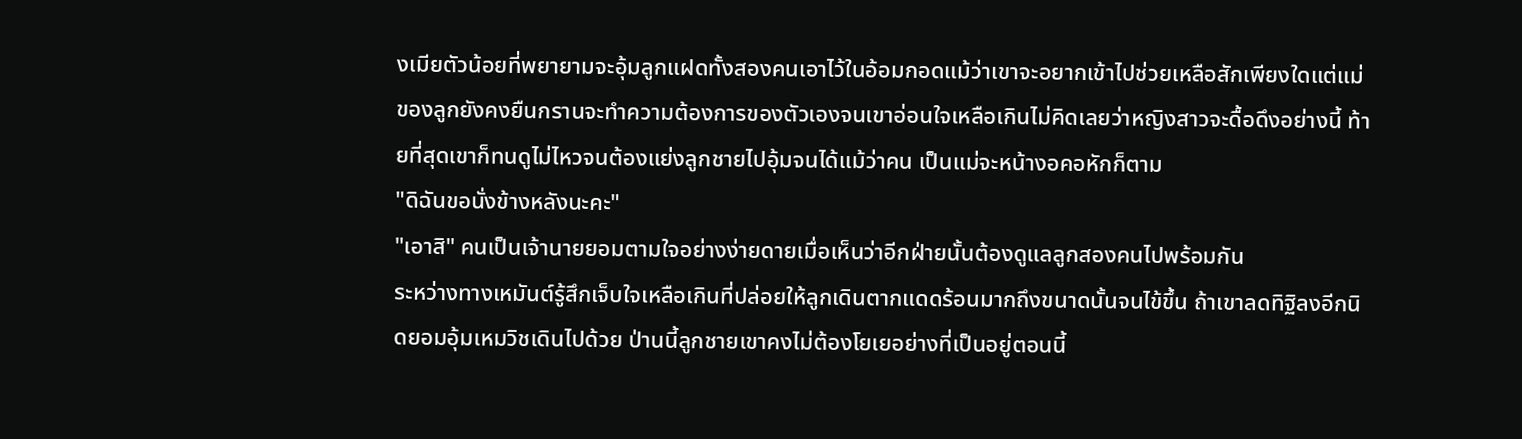งเมียตัวน้อยที่พยายามจะอุ้มลูกแฝดทั้งสองคนเอาไว้ในอ้อมกอดแม้ว่าเขาจะอยากเข้าไปช่วยเหลือสักเพียงใดแต่แม่ของลูกยังคงยืนกรานจะทำความต้องการของตัวเองจนเขาอ่อนใจเหลือเกินไม่คิดเลยว่าหญิงสาวจะดื้อดึงอย่างนี้ ท้ายที่สุดเขาก็ทนดูไม่ไหวจนต้องแย่งลูกชายไปอุ้มจนได้แม้ว่าคน เป็นแม่จะหน้างอคอหักก็ตาม
"ดิฉันขอนั่งข้างหลังนะคะ"
"เอาสิ" คนเป็นเจ้านายยอมตามใจอย่างง่ายดายเมื่อเห็นว่าอีกฝ่ายนั้นต้องดูแลลูกสองคนไปพร้อมกัน
ระหว่างทางเหมันต์รู้สึกเจ็บใจเหลือเกินที่ปล่อยให้ลูกเดินตากแดดร้อนมากถึงขนาดนั้นจนไข้ขึ้น ถ้าเขาลดทิฐิลงอีกนิดยอมอุ้มเหมวิชเดินไปด้วย ป่านนี้ลูกชายเขาคงไม่ต้องโยเยอย่างที่เป็นอยู่ตอนนี้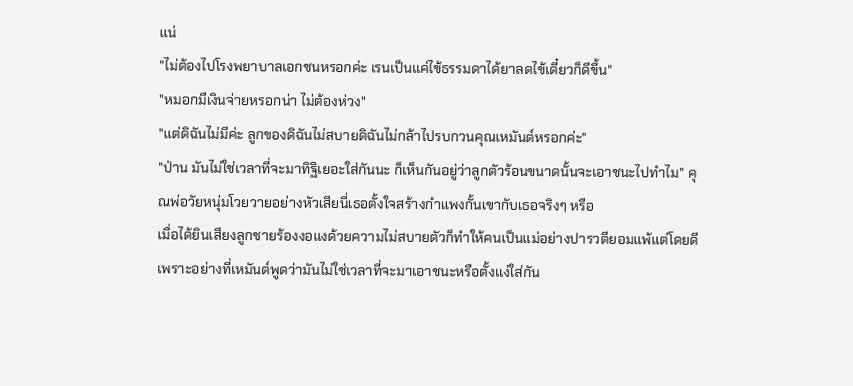แน่
"ไม่ต้องไปโรงพยาบาลเอกชนหรอกค่ะ เรนเป็นแค่ไข้ธรรมดาได้ยาลดไข้เดี๋ยวก็ดีขึ้น"
"หมอกมีเงินจ่ายหรอกน่า ไม่ต้องห่วง"
"แต่ดิฉันไม่มีค่ะ ลูกของดิฉันไม่สบายดิฉันไม่กล้าไปรบกวนคุณเหมันต์หรอกค่ะ"
"ป่าน มันไม่ใช่เวลาที่จะมาทิฐิเยอะใส่กันนะ ก็เห็นกันอยู่ว่าลูกตัวร้อนขนาดนั้นจะเอาชนะไปทำไม" คุณพ่อวัยหนุ่มโวยวายอย่างหัวเสียนี่เธอตั้งใจสร้างกำแพงกั้นเขากับเธอจริงๆ หรือ
เมื่อได้ยินเสียงลูกชายร้องงอแงด้วยความไม่สบายตัวก็ทำให้คนเป็นแม่อย่างปารวตียอมแพ้แต่โดยดีเพราะอย่างที่เหมันต์พูดว่ามันไม่ใช่เวลาที่จะมาเอาชนะหรือตั้งแง่ใส่กัน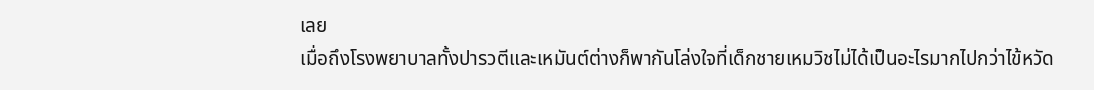เลย
เมื่อถึงโรงพยาบาลทั้งปารวตีและเหมันต์ต่างก็พากันโล่งใจที่เด็กชายเหมวิชไม่ได้เป็นอะไรมากไปกว่าไข้หวัด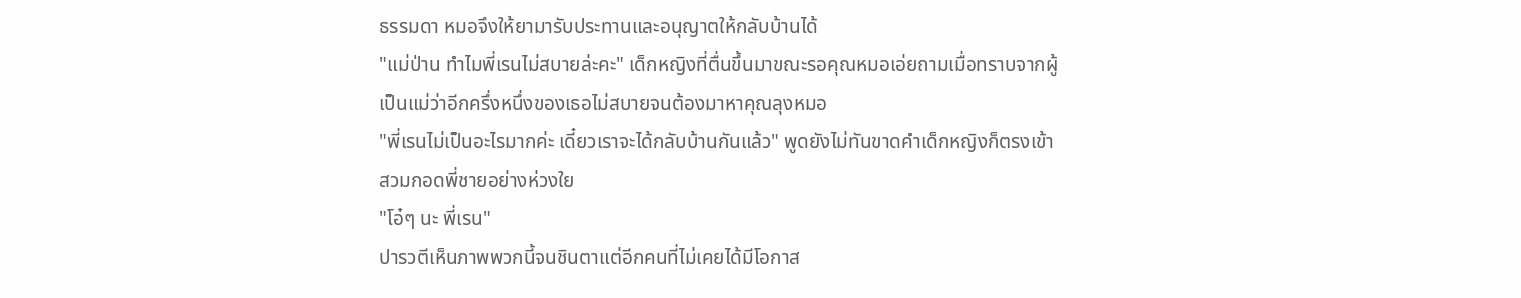ธรรมดา หมอจึงให้ยามารับประทานและอนุญาตให้กลับบ้านได้
"แม่ป่าน ทำไมพี่เรนไม่สบายล่ะคะ" เด็กหญิงที่ตื่นขึ้นมาขณะรอคุณหมอเอ่ยถามเมื่อทราบจากผู้เป็นแม่ว่าอีกครึ่งหนึ่งของเธอไม่สบายจนต้องมาหาคุณลุงหมอ
"พี่เรนไม่เป็นอะไรมากค่ะ เดี๋ยวเราจะได้กลับบ้านกันแล้ว" พูดยังไม่ทันขาดคำเด็กหญิงก็ตรงเข้าสวมกอดพี่ชายอย่างห่วงใย
"โอ๋ๆ นะ พี่เรน"
ปารวตีเห็นภาพพวกนี้จนชินตาแต่อีกคนที่ไม่เคยได้มีโอกาส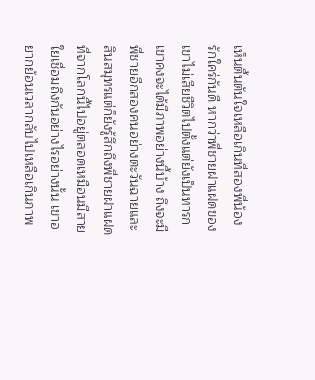เห็นตื้นตันใจเหลือเกินที่สองพี่น้องรักใคร่กันดี หากว่าพี่ชายฝาแฝดของเขาไม่เสียชีวิตไปตั้งแต่ยังเป็นทารกเขาคงจะได้มีภาพอย่างนี้บ้าง ถึงจะมีพี่ชายอีกสองคนอย่างตะวันฉายและสินสมุทรแต่ก็ยังรู้สึกถึงพี่ชายฝาแฝดที่จากโลกนี้ไปอยู่ตลอดเหมือนมีสายใยเชื่อมถึงกันอย่างไรอย่างนั้น เขาอยากย้อนเวลากลับไปเหลือเกินภาพ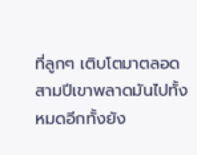ที่ลูกๆ เติบโตมาตลอดสามปีเขาพลาดมันไปทั้งหมดอีกทั้งยัง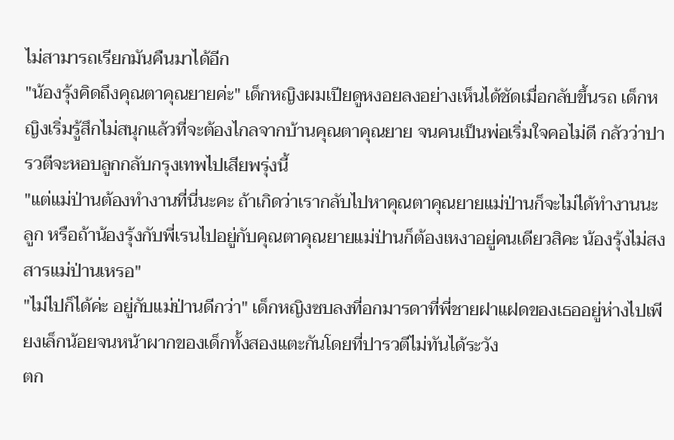ไม่สามารถเรียกมันคืนมาได้อีก
"น้องรุ้งคิดถึงคุณตาคุณยายค่ะ" เด็กหญิงผมเปียดูหงอยลงอย่างเห็นได้ชัดเมื่อกลับขึ้นรถ เด็กหญิงเริ่มรู้สึกไม่สนุกแล้วที่จะต้องไกลจากบ้านคุณตาคุณยาย จนคนเป็นพ่อเริ่มใจคอไม่ดี กลัวว่าปารวตีจะหอบลูกกลับกรุงเทพไปเสียพรุ่งนี้
"แต่แม่ป่านต้องทำงานที่นี่นะคะ ถ้าเกิดว่าเรากลับไปหาคุณตาคุณยายแม่ป่านก็จะไม่ได้ทำงานนะลูก หรือถ้าน้องรุ้งกับพี่เรนไปอยู่กับคุณตาคุณยายแม่ป่านก็ต้องเหงาอยู่คนเดียวสิคะ น้องรุ้งไม่สงสารแม่ป่านเหรอ"
"ไม่ไปก็ได้ค่ะ อยู่กับแม่ป่านดีกว่า" เด็กหญิงซบลงที่อกมารดาที่พี่ชายฝาแฝดของเธออยู่ห่างไปเพียงเล็กน้อยจนหน้าผากของเด็กทั้งสองแตะกันโดยที่ปารวตีไม่ทันได้ระวัง
ตก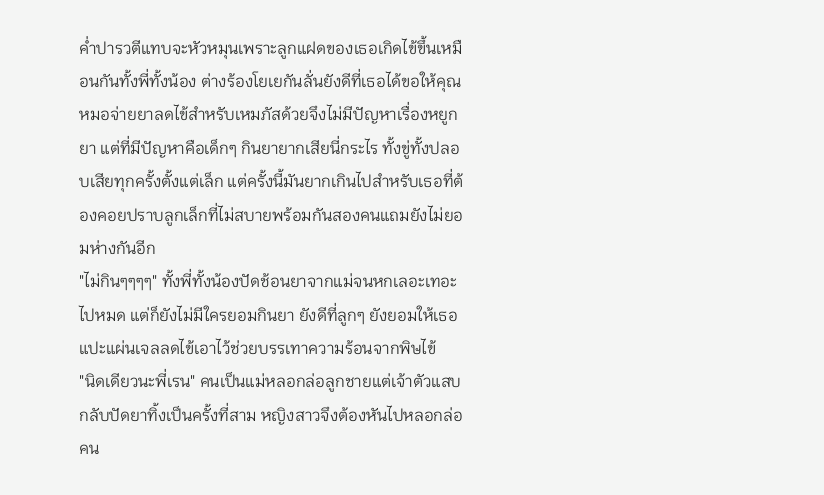ค่ำปารวตีแทบจะหัวหมุนเพราะลูกแฝดของเธอเกิดไข้ขึ้นเหมือนกันทั้งพี่ทั้งน้อง ต่างร้องโยเยกันลั่นยังดีที่เธอได้ขอให้คุณหมอจ่ายยาลดไข้สำหรับเหมภัสด้วยจึงไม่มีปัญหาเรื่องหยูกยา แต่ที่มีปัญหาคือเด็กๆ กินยายากเสียนี่กระไร ทั้งขู่ทั้งปลอบเสียทุกครั้งตั้งแต่เล็ก แต่ครั้งนี้มันยากเกินไปสำหรับเธอที่ต้องคอยปราบลูกเล็กที่ไม่สบายพร้อมกันสองคนแถมยังไม่ยอมห่างกันอีก
"ไม่กินๆๆๆๆ" ทั้งพี่ทั้งน้องปัดช้อนยาจากแม่จนหกเลอะเทอะไปหมด แต่ก็ยังไม่มีใครยอมกินยา ยังดีที่ลูกๆ ยังยอมให้เธอแปะแผ่นเจลลดไข้เอาไว้ช่วยบรรเทาความร้อนจากพิษไข้
"นิดเดียวนะพี่เรน" คนเป็นแม่หลอกล่อลูกชายแต่เจ้าตัวแสบกลับปัดยาทิ้งเป็นครั้งที่สาม หญิงสาวจึงต้องหันไปหลอกล่อคน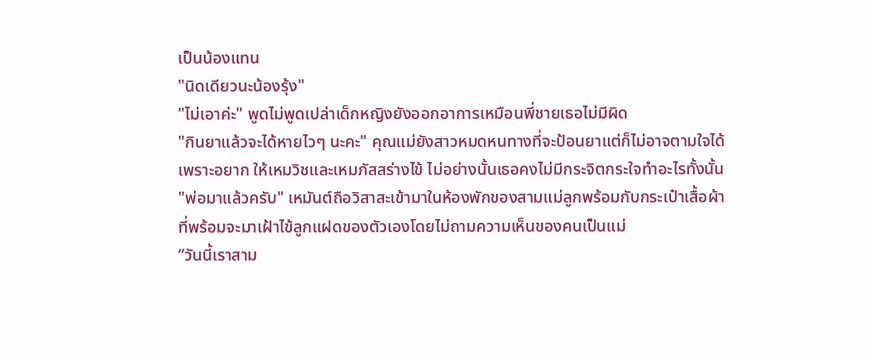เป็นน้องแทน
"นิดเดียวนะน้องรุ้ง"
"ไม่เอาค่ะ" พูดไม่พูดเปล่าเด็กหญิงยังออกอาการเหมือนพี่ชายเธอไม่มีผิด
"กินยาแล้วจะได้หายไวๆ นะคะ" คุณแม่ยังสาวหมดหนทางที่จะป้อนยาแต่ก็ไม่อาจตามใจได้เพราะอยาก ให้เหมวิชและเหมภัสสร่างไข้ ไม่อย่างนั้นเธอคงไม่มีกระจิตกระใจทำอะไรทั้งนั้น
"พ่อมาแล้วครับ" เหมันต์ถือวิสาสะเข้ามาในห้องพักของสามแม่ลูกพร้อมกับกระเป๋าเสื้อผ้าที่พร้อมจะมาเฝ้าไข้ลูกแฝดของตัวเองโดยไม่ถามความเห็นของคนเป็นแม่
“วันนี้เราสาม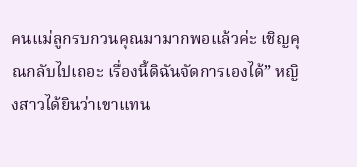คนแม่ลูกรบกวนคุณมามากพอแล้วค่ะ เชิญคุณกลับไปเถอะ เรื่องนี้ดิฉันจัดการเองได้” หญิงสาวได้ยินว่าเขาแทน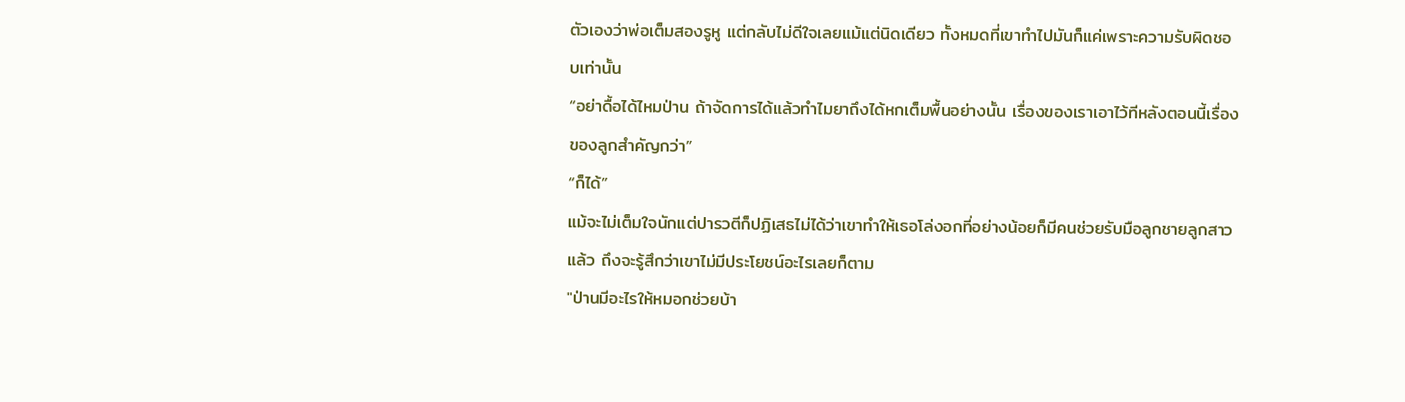ตัวเองว่าพ่อเต็มสองรูหู แต่กลับไม่ดีใจเลยแม้แต่นิดเดียว ทั้งหมดที่เขาทำไปมันก็แค่เพราะความรับผิดชอบเท่านั้น
“อย่าดื้อได้ไหมป่าน ถ้าจัดการได้แล้วทำไมยาถึงได้หกเต็มพื้นอย่างนั้น เรื่องของเราเอาไว้ทีหลังตอนนี้เรื่องของลูกสำคัญกว่า”
“ก็ได้”
แม้จะไม่เต็มใจนักแต่ปารวตีก็ปฏิเสธไม่ได้ว่าเขาทำให้เธอโล่งอกที่อย่างน้อยก็มีคนช่วยรับมือลูกชายลูกสาวแล้ว ถึงจะรู้สึกว่าเขาไม่มีประโยชน์อะไรเลยก็ตาม
"ป่านมีอะไรให้หมอกช่วยบ้า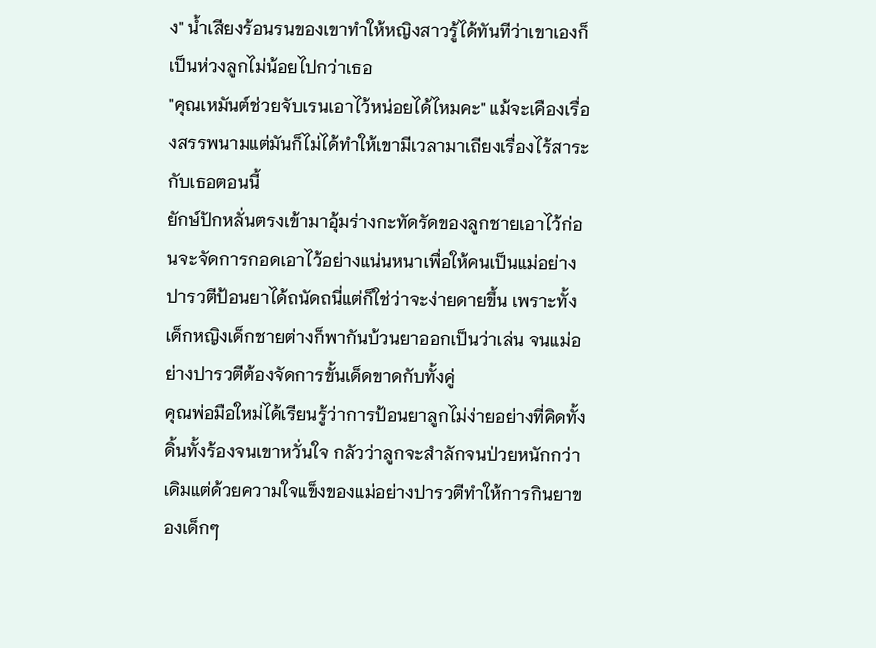ง" น้ำเสียงร้อนรนของเขาทำให้หญิงสาวรู้ได้ทันทีว่าเขาเองก็เป็นห่วงลูกไม่น้อยไปกว่าเธอ
"คุณเหมันต์ช่วยจับเรนเอาไว้หน่อยได้ไหมคะ" แม้จะเคืองเรื่องสรรพนามแต่มันก็ไม่ได้ทำให้เขามีเวลามาเถียงเรื่องไร้สาระกับเธอตอนนี้
ยักษ์ปักหลั่นตรงเข้ามาอุ้มร่างกะทัดรัดของลูกชายเอาไว้ก่อนจะจัดการกอดเอาไว้อย่างแน่นหนาเพื่อให้คนเป็นแม่อย่างปารวตีป้อนยาได้ถนัดถนี่แต่ก็ใช่ว่าจะง่ายดายขึ้น เพราะทั้งเด็กหญิงเด็กชายต่างก็พากันบ้วนยาออกเป็นว่าเล่น จนแม่อย่างปารวตีต้องจัดการขั้นเด็ดขาดกับทั้งคู่
คุณพ่อมือใหม่ได้เรียนรู้ว่าการป้อนยาลูกไม่ง่ายอย่างที่คิดทั้งดิ้นทั้งร้องจนเขาหวั่นใจ กลัวว่าลูกจะสำลักจนป่วยหนักกว่าเดิมแต่ด้วยความใจแข็งของแม่อย่างปารวตีทำให้การกินยาของเด็กๆ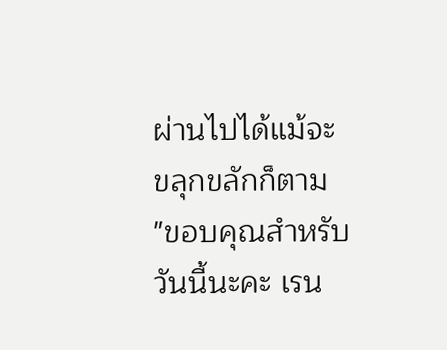ผ่านไปได้แม้จะขลุกขลักก็ตาม
"ขอบคุณสำหรับวันนี้นะคะ เรน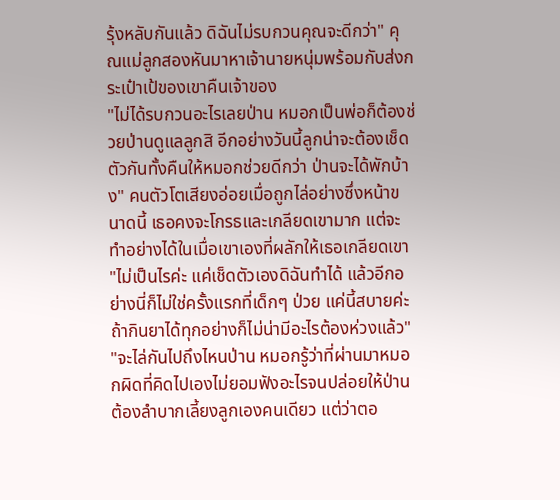รุ้งหลับกันแล้ว ดิฉันไม่รบกวนคุณจะดีกว่า" คุณแม่ลูกสองหันมาหาเจ้านายหนุ่มพร้อมกับส่งกระเป๋าเป้ของเขาคืนเจ้าของ
"ไม่ได้รบกวนอะไรเลยป่าน หมอกเป็นพ่อก็ต้องช่วยป่านดูแลลูกสิ อีกอย่างวันนี้ลูกน่าจะต้องเช็ดตัวกันทั้งคืนให้หมอกช่วยดีกว่า ป่านจะได้พักบ้าง" คนตัวโตเสียงอ่อยเมื่อถูกไล่อย่างซึ่งหน้าขนาดนี้ เธอคงจะโกรธและเกลียดเขามาก แต่จะทำอย่างได้ในเมื่อเขาเองที่ผลักให้เธอเกลียดเขา
"ไม่เป็นไรค่ะ แค่เช็ดตัวเองดิฉันทำได้ แล้วอีกอย่างนี่ก็ไม่ใช่ครั้งแรกที่เด็กๆ ป่วย แค่นี้สบายค่ะ ถ้ากินยาได้ทุกอย่างก็ไม่น่ามีอะไรต้องห่วงแล้ว"
"จะไล่กันไปถึงไหนป่าน หมอกรู้ว่าที่ผ่านมาหมอกผิดที่คิดไปเองไม่ยอมฟังอะไรจนปล่อยให้ป่านต้องลำบากเลี้ยงลูกเองคนเดียว แต่ว่าตอ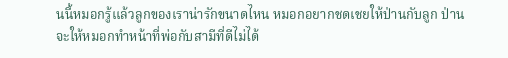นนี้หมอกรู้แล้วลูกของเราน่ารักขนาดไหน หมอกอยากชดเชยให้ป่านกับลูก ป่านจะให้หมอกทำหน้าที่พ่อกับสามีที่ดีไม่ได้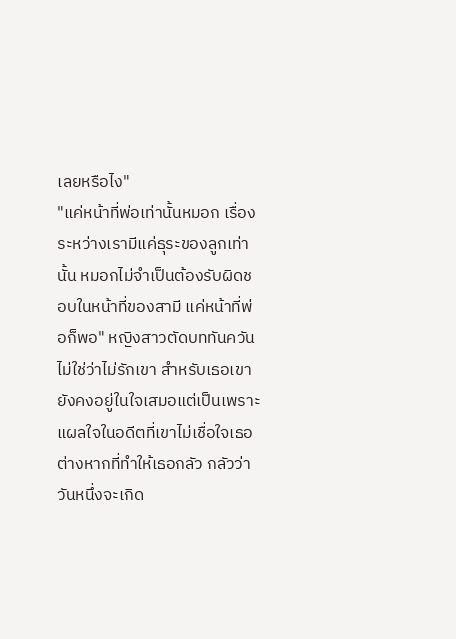เลยหรือไง"
"แค่หน้าที่พ่อเท่านั้นหมอก เรื่องระหว่างเรามีแค่ธุระของลูกเท่านั้น หมอกไม่จำเป็นต้องรับผิดชอบในหน้าที่ของสามี แค่หน้าที่พ่อก็พอ" หญิงสาวตัดบททันควัน ไม่ใช่ว่าไม่รักเขา สำหรับเธอเขายังคงอยู่ในใจเสมอแต่เป็นเพราะแผลใจในอดีตที่เขาไม่เชื่อใจเธอต่างหากที่ทำให้เธอกลัว กลัวว่าวันหนึ่งจะเกิด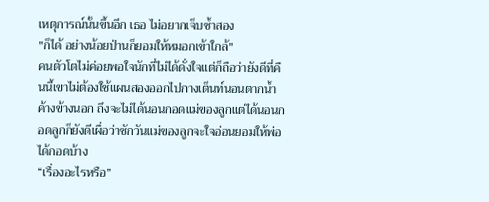เหตุการณ์นั้นขึ้นอีก เธอ ไม่อยากเจ็บซ้ำสอง
"ก็ได้ อย่างน้อยป่านก็ยอมให้หมอกเข้าใกล้"
คนตัวโตไม่ค่อยพอใจนักที่ไม่ได้ดั่งใจแต่ก็ถือว่ายังดีที่คืนนี้เขาไม่ต้องใช้แผนสองออกไปกางเต็นท์นอนตากน้ำค้างข้างนอก ถึงจะไม่ได้นอนกอดแม่ของลูกแต่ได้นอนกอดลูกก็ยังดีเผื่อว่าซักวันแม่ของลูกจะใจอ่อนยอมให้พ่อได้กอดบ้าง
“เรื่องอะไรหรือ”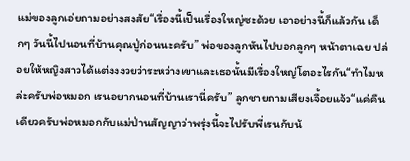แม่ของลูกเอ่ยถามอย่างสงสัย“เรื่องนี้เป็นเรื่องใหญ่ซะด้วย เอาอย่างนี้ก็แล้วกัน เด็กๆ วันนี้ไปนอนที่บ้านคุณปู่ก่อนนะครับ” พ่อของลูกหันไปบอกลูกๆ หน้าตาเฉย ปล่อยให้หญิงสาวได้แต่งงงวยว่าระหว่างเขาและเธอนั้นมีเรื่องใหญ่โตอะไรกัน“ทำไมหล่ะครับพ่อหมอก เรนอยากนอนที่บ้านเรานี่ครับ” ลูกชายถามเสียงเจื้อยแจ้ว“แค่คืนเดียวครับพ่อหมอกกับแม่ป่านสัญญาว่าพรุ่งนี้จะไปรับพี่เรนกับน้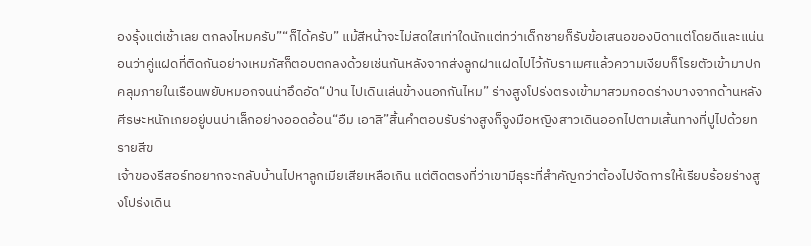องรุ้งแต่เช้าเลย ตกลงไหมครับ”“ก็ได้ครับ” แม้สีหน้าจะไม่สดใสเท่าใดนักแต่ทว่าเด็กชายก็รับข้อเสนอของบิดาแต่โดยดีและแน่นอนว่าคู่แฝดที่ติดกันอย่างเหมภัสก็ตอบตกลงด้วยเช่นกันหลังจากส่งลูกฝาแฝดไปไว้กับราเมศแล้วความเงียบก็โรยตัวเข้ามาปกคลุมภายในเรือนพยับหมอกจนน่าอึดอัด“ป่าน ไปเดินเล่นข้างนอกกันไหม” ร่างสูงโปร่งตรงเข้ามาสวมกอดร่างบางจากด้านหลังศีรษะหนักเกยอยู่บนบ่าเล็กอย่างออดอ้อน“อืม เอาสิ”สิ้นคำตอบรับร่างสูงก็จูงมือหญิงสาวเดินออกไปตามเส้นทางที่ปูไปด้วยทรายสีข
เจ้าของรีสอร์ทอยากจะกลับบ้านไปหาลูกเมียเสียเหลือเกิน แต่ติดตรงที่ว่าเขามีธุระที่สำคัญกว่าต้องไปจัดการให้เรียบร้อยร่างสูงโปร่งเดิน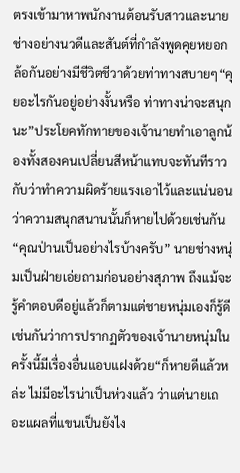ตรงเข้ามาหาพนักงานต้อนรับสาวและนายช่างอย่างนวดีและสันต์ที่กำลังพูดคุยหยอกล้อกันอย่างมีชีวิตชีวาด้วยท่าทางสบายๆ“คุยอะไรกันอยู่อย่างงั้นหรือ ท่าทางน่าจะสนุกนะ”ประโยคทักทายของเจ้านายทำเอาลูกน้องทั้งสองคนเปลี่ยนสีหน้าแทบจะทันทีราวกับว่าทำความผิดร้ายแรงเอาไว้และแน่นอนว่าความสนุกสนานนั้นก็หายไปด้วยเช่นกัน“คุณป่านเป็นอย่างไรบ้างครับ” นายช่างหนุ่มเป็นฝ่ายเอ่ยถามก่อนอย่างสุภาพ ถึงแม้จะรู้คำตอบดีอยู่แล้วก็ตามแต่ชายหนุ่มเองก็รู้ดีเช่นกันว่าการปรากฏตัวของเจ้านายหนุ่มในครั้งนี้มีเรื่องอื่นแอบแฝงด้วย“ก็หายดีแล้วหล่ะ ไม่มีอะไรน่าเป็นห่วงแล้ว ว่าแต่นายเถอะแผลที่แขนเป็นยังไง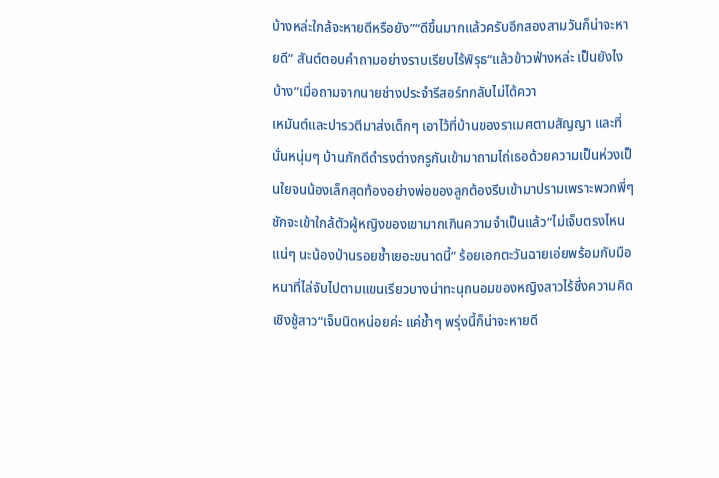บ้างหล่ะใกล้จะหายดีหรือยัง”“ดีขึ้นมากแล้วครับอีกสองสามวันก็น่าจะหายดี” สันต์ตอบคำถามอย่างราบเรียบไร้พิรุธ“แล้วข้าวฟ่างหล่ะ เป็นยังไงบ้าง”เมื่อถามจากนายช่างประจำรีสอร์ทกลับไม่ได้ควา
เหมันต์และปารวตีมาส่งเด็กๆ เอาไว้ที่บ้านของราเมศตามสัญญา และที่นั่นหนุ่มๆ บ้านภักดีดำรงต่างกรูกันเข้ามาถามไถ่เธอด้วยความเป็นห่วงเป็นใยจนน้องเล็กสุดท้องอย่างพ่อของลูกต้องรีบเข้ามาปรามเพราะพวกพี่ๆ ชักจะเข้าใกล้ตัวผู้หญิงของเขามากเกินความจำเป็นแล้ว“ไม่เจ็บตรงไหนแน่ๆ นะน้องป่านรอยช้ำเยอะขนาดนี้” ร้อยเอกตะวันฉายเอ่ยพร้อมกับมือหนาที่ไล่จับไปตามแขนเรียวบางน่าทะนุถนอมของหญิงสาวไร้ซึ่งความคิดเชิงชู้สาว“เจ็บนิดหน่อยค่ะ แค่ช้ำๆ พรุ่งนี้ก็น่าจะหายดี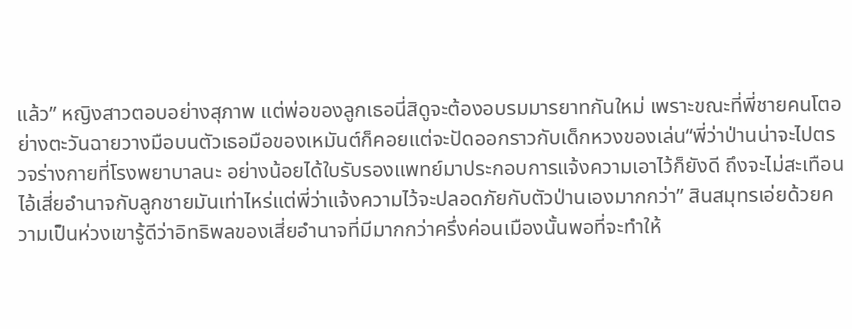แล้ว” หญิงสาวตอบอย่างสุภาพ แต่พ่อของลูกเธอนี่สิดูจะต้องอบรมมารยาทกันใหม่ เพราะขณะที่พี่ชายคนโตอย่างตะวันฉายวางมือบนตัวเธอมือของเหมันต์ก็คอยแต่จะปัดออกราวกับเด็กหวงของเล่น“พี่ว่าป่านน่าจะไปตรวจร่างกายที่โรงพยาบาลนะ อย่างน้อยได้ใบรับรองแพทย์มาประกอบการแจ้งความเอาไว้ก็ยังดี ถึงจะไม่สะเทือนไอ้เสี่ยอำนาจกับลูกชายมันเท่าไหร่แต่พี่ว่าแจ้งความไว้จะปลอดภัยกับตัวป่านเองมากกว่า” สินสมุทรเอ่ยด้วยความเป็นห่วงเขารู้ดีว่าอิทธิพลของเสี่ยอำนาจที่มีมากกว่าครึ่งค่อนเมืองนั้นพอที่จะทำให้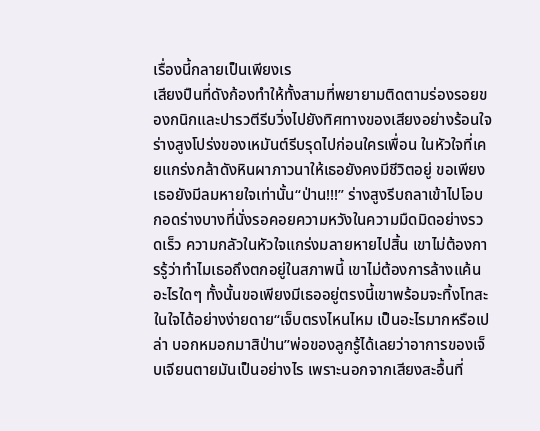เรื่องนี้กลายเป็นเพียงเร
เสียงปืนที่ดังก้องทำให้ทั้งสามที่พยายามติดตามร่องรอยของกนิกและปารวตีรีบวิ่งไปยังทิศทางของเสียงอย่างร้อนใจ ร่างสูงโปร่งของเหมันต์รีบรุดไปก่อนใครเพื่อน ในหัวใจที่เคยแกร่งกล้าดังหินผาภาวนาให้เธอยังคงมีชีวิตอยู่ ขอเพียงเธอยังมีลมหายใจเท่านั้น“ป่าน!!!” ร่างสูงรีบถลาเข้าไปโอบกอดร่างบางที่นั่งรอคอยความหวังในความมืดมิดอย่างรวดเร็ว ความกลัวในหัวใจแกร่งมลายหายไปสิ้น เขาไม่ต้องการรู้ว่าทำไมเธอถึงตกอยู่ในสภาพนี้ เขาไม่ต้องการล้างแค้นอะไรใดๆ ทั้งนั้นขอเพียงมีเธออยู่ตรงนี้เขาพร้อมจะทิ้งโทสะในใจได้อย่างง่ายดาย“เจ็บตรงไหนไหม เป็นอะไรมากหรือเปล่า บอกหมอกมาสิป่าน”พ่อของลูกรู้ได้เลยว่าอาการของเจ็บเจียนตายมันเป็นอย่างไร เพราะนอกจากเสียงสะอื้นที่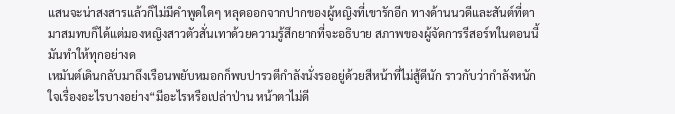แสนจะน่าสงสารแล้วก็ไม่มีคำพูดใดๆ หลุดออกจากปากของผู้หญิงที่เขารักอีก ทางด้านนวดีและสันต์ที่ตามาสมทบก็ได้แต่มองหญิงสาวตัวสั่นเทาด้วยความรู้สึกยากที่จะอธิบาย สภาพของผู้จัดการรีสอร์ทในตอนนี้มันทำให้ทุกอย่างด
เหมันต์เดินกลับมาถึงเรือนพยับหมอกก็พบปารวตีกำลังนั่งรออยู่ด้วยสีหน้าที่ไม่สู้ดีนัก ราวกับว่ากำลังหนักใจเรื่องอะไรบางอย่าง“มีอะไรหรือเปล่าป่าน หน้าตาไม่ดี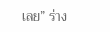เลย” ร่าง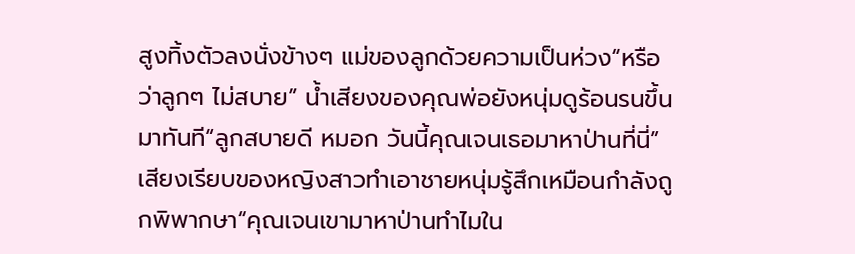สูงทิ้งตัวลงนั่งข้างๆ แม่ของลูกด้วยความเป็นห่วง“หรือว่าลูกๆ ไม่สบาย” น้ำเสียงของคุณพ่อยังหนุ่มดูร้อนรนขึ้นมาทันที“ลูกสบายดี หมอก วันนี้คุณเจนเธอมาหาป่านที่นี่” เสียงเรียบของหญิงสาวทำเอาชายหนุ่มรู้สึกเหมือนกำลังถูกพิพากษา“คุณเจนเขามาหาป่านทำไมใน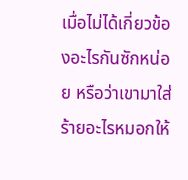เมื่อไม่ได้เกี่ยวข้องอะไรกันซักหน่อย หรือว่าเขามาใส่ร้ายอะไรหมอกให้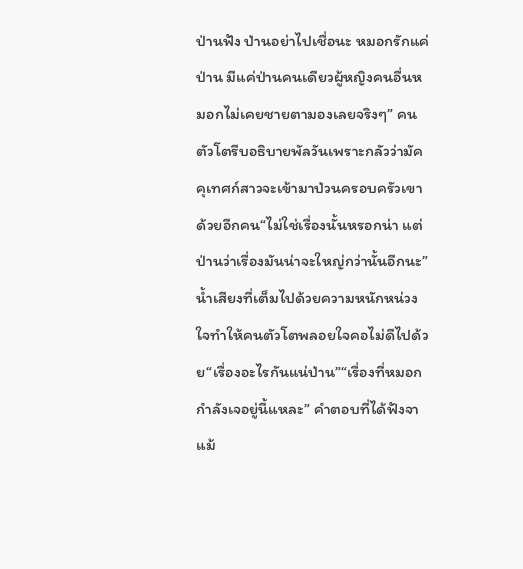ป่านฟัง ป่านอย่าไปเชื่อนะ หมอกรักแค่ป่าน มีแค่ป่านคนเดียวผู้หญิงคนอื่นหมอกไม่เคยชายตามองเลยจริงๆ” คนตัวโตรีบอธิบายพัลวันเพราะกลัวว่ามัคคุเทศก์สาวจะเข้ามาป่วนครอบครัวเขาด้วยอีกคน“ไม่ใช่เรื่องนั้นหรอกน่า แต่ป่านว่าเรื่องมันน่าจะใหญ่กว่านั้นอีกนะ” น้ำเสียงที่เต็มไปด้วยความหนักหน่วงใจทำให้คนตัวโตพลอยใจคอไม่ดีไปด้วย“เรื่องอะไรกันแน่ป่าน”“เรื่องที่หมอกกำลังเจอยู่นี้แหละ” คำตอบที่ได้ฟังจา
แม้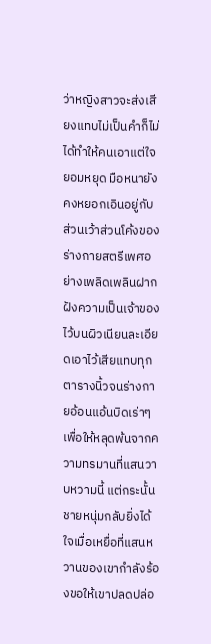ว่าหญิงสาวจะส่งเสียงแทบไม่เป็นคำก็ไม่ได้ทำให้คนเอาแต่ใจยอมหยุด มือหนายังคงหยอกเอินอยู่กับส่วนเว้าส่วนโค้งของร่างกายสตรีเพศอย่างเพลิดเพลินฝากฝังความเป็นเจ้าของไว้บนผิวเนียนละเอียดเอาไว้เสียแทบทุกตารางนิ้วจนร่างกายอ้อนแอ้นบิดเร่าๆ เพื่อให้หลุดพ้นจากความทรมานที่แสนวาบหวามนี้ แต่กระนั้นชายหนุ่มกลับยิ่งได้ใจเมื่อเหยื่อที่แสนหวานของเขากำลังร้องขอให้เขาปลดปล่อ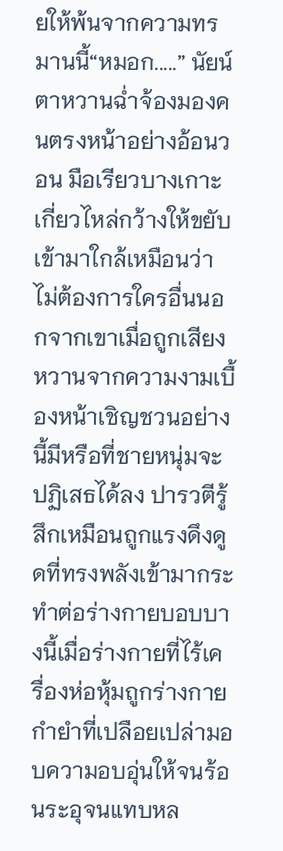ยให้พ้นจากความทรมานนี้“หมอก.....” นัยน์ตาหวานฉ่ำจ้องมองคนตรงหน้าอย่างอ้อนวอน มือเรียวบางเกาะเกี่ยวไหล่กว้างให้ขยับเข้ามาใกล้เหมือนว่าไม่ต้องการใครอื่นนอกจากเขาเมื่อถูกเสียงหวานจากความงามเบื้องหน้าเชิญชวนอย่างนี้มีหรือที่ชายหนุ่มจะปฏิเสธได้ลง ปารวตีรู้สึกเหมือนถูกแรงดึงดูดที่ทรงพลังเข้ามากระทำต่อร่างกายบอบบางนี้เมื่อร่างกายที่ไร้เครื่องห่อหุ้มถูกร่างกายกำยำที่เปลือยเปล่ามอบความอบอุ่นให้จนร้อนระอุจนแทบหล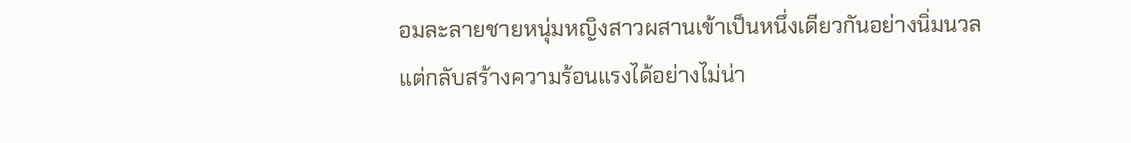อมละลายชายหนุ่มหญิงสาวผสานเข้าเป็นหนึ่งเดียวกันอย่างนิ่มนวลแต่กลับสร้างความร้อนแรงได้อย่างไม่น่า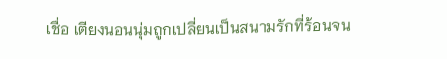เชื่อ เตียงนอนนุ่มถูกเปลี่ยนเป็นสนามรักที่ร้อนจน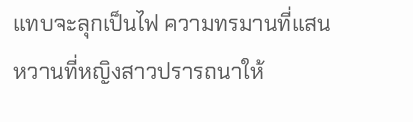แทบจะลุกเป็นไฟ ความทรมานที่แสนหวานที่หญิงสาวปรารถนาให้